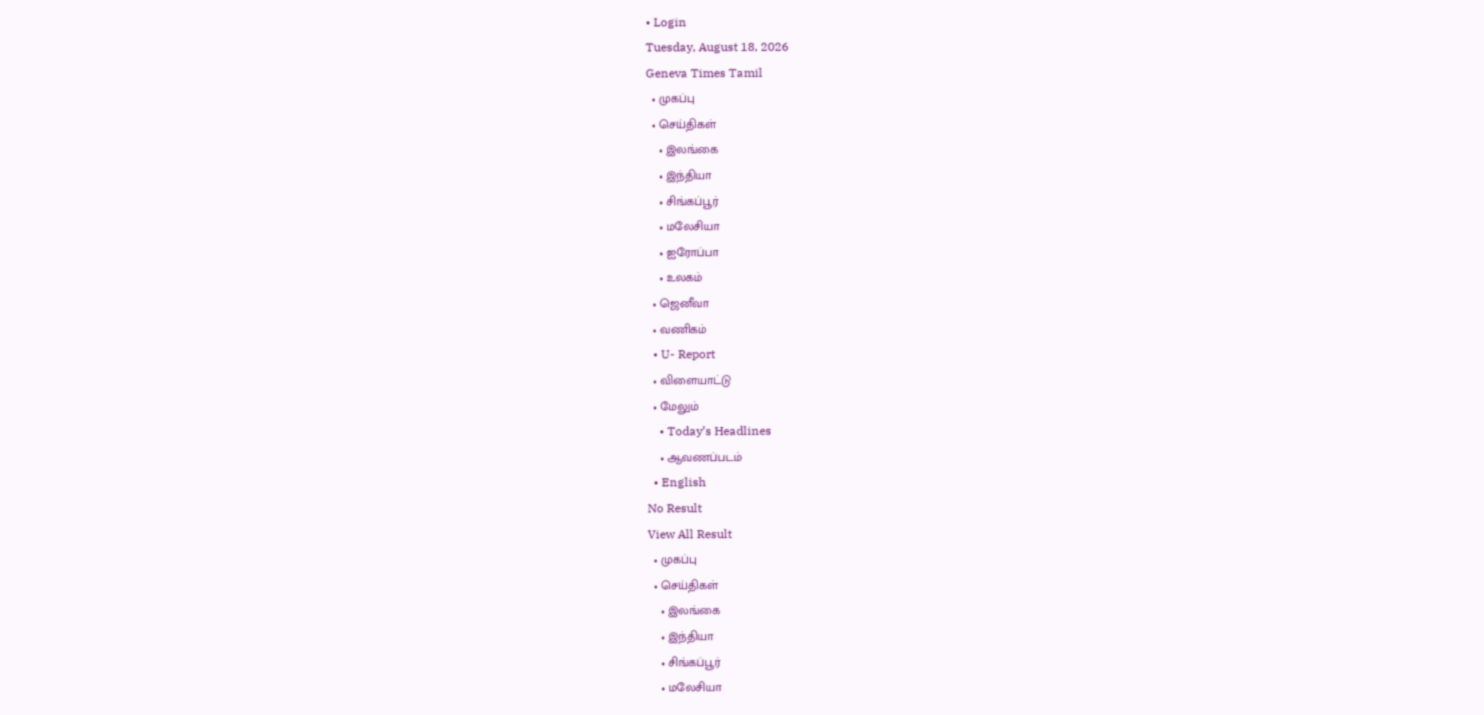• Login
Tuesday, August 18, 2026
Geneva Times Tamil
  • முகப்பு
  • செய்திகள்
    • இலங்கை
    • இந்தியா
    • சிங்கப்பூர்
    • மலேசியா
    • ஐரோப்பா
    • உலகம்
  • ஜெனீவா
  • வணிகம்
  • U- Report
  • விளையாட்டு
  • மேலும்
    • Today’s Headlines
    • ஆவணப்படம்
  • English
No Result
View All Result
  • முகப்பு
  • செய்திகள்
    • இலங்கை
    • இந்தியா
    • சிங்கப்பூர்
    • மலேசியா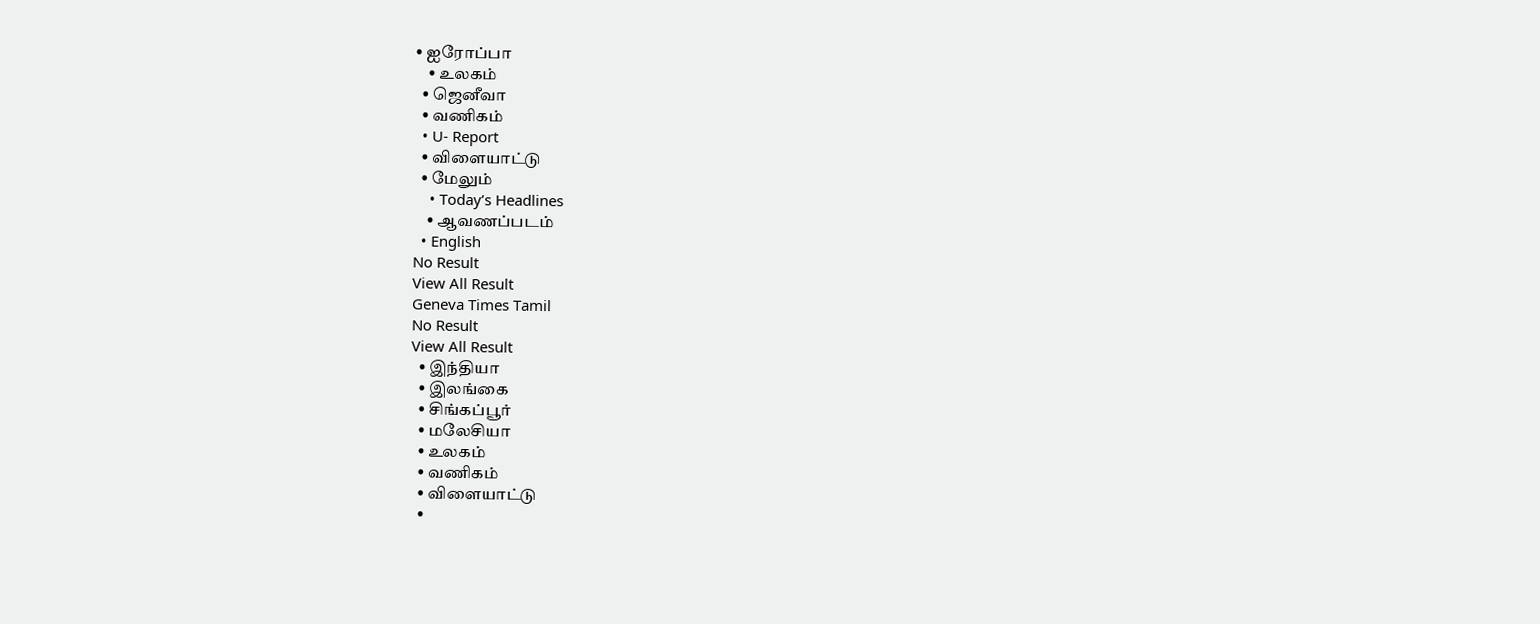• ஐரோப்பா
    • உலகம்
  • ஜெனீவா
  • வணிகம்
  • U- Report
  • விளையாட்டு
  • மேலும்
    • Today’s Headlines
    • ஆவணப்படம்
  • English
No Result
View All Result
Geneva Times Tamil
No Result
View All Result
  • இந்தியா
  • இலங்கை
  • சிங்கப்பூர்
  • மலேசியா
  • உலகம்
  • வணிகம்
  • விளையாட்டு
  •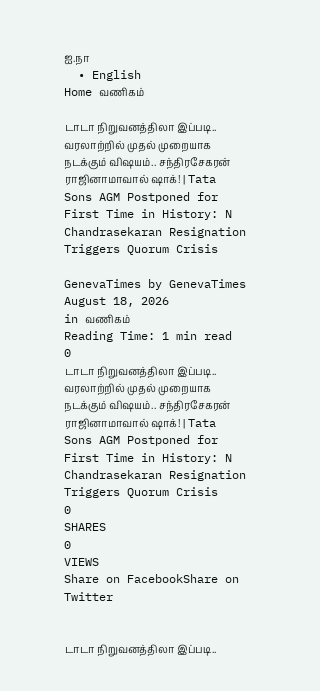ஐ.நா
  • English
Home வணிகம்

டாடா நிறுவனத்திலா இப்படி.. வரலாற்றில் முதல் முறையாக நடக்கும் விஷயம்.. சந்திரசேகரன் ராஜினாமாவால் ஷாக்! | Tata Sons AGM Postponed for First Time in History: N Chandrasekaran Resignation Triggers Quorum Crisis

GenevaTimes by GenevaTimes
August 18, 2026
in வணிகம்
Reading Time: 1 min read
0
டாடா நிறுவனத்திலா இப்படி.. வரலாற்றில் முதல் முறையாக நடக்கும் விஷயம்.. சந்திரசேகரன் ராஜினாமாவால் ஷாக்! | Tata Sons AGM Postponed for First Time in History: N Chandrasekaran Resignation Triggers Quorum Crisis
0
SHARES
0
VIEWS
Share on FacebookShare on Twitter


டாடா நிறுவனத்திலா இப்படி..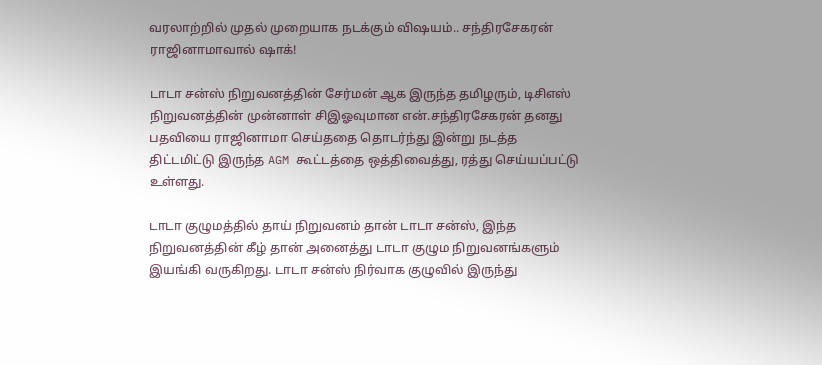வரலாற்றில் முதல் முறையாக நடக்கும் விஷயம்.. சந்திரசேகரன் ராஜினாமாவால் ஷாக்!

டாடா சன்ஸ் நிறுவனத்தின் சேர்மன் ஆக இருந்த தமிழரும், டிசிஎஸ் நிறுவனத்தின் முன்னாள் சிஇஓவுமான என்.சந்திரசேகரன் தனது பதவியை ராஜினாமா செய்ததை தொடர்ந்து இன்று நடத்த திட்டமிட்டு இருந்த AGM கூட்டத்தை ஒத்திவைத்து, ரத்து செய்யப்பட்டு உள்ளது.

டாடா குழுமத்தில் தாய் நிறுவனம் தான் டாடா சன்ஸ், இந்த நிறுவனத்தின் கீழ் தான் அனைத்து டாடா குழும நிறுவனங்களும் இயங்கி வருகிறது. டாடா சன்ஸ் நிர்வாக குழுவில் இருந்து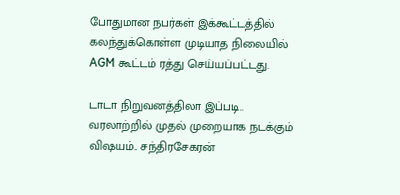போதுமான நபர்கள் இக்கூட்டத்தில் கலந்துக்கொள்ள முடியாத நிலையில் AGM கூட்டம் ரத்து செய்யப்பட்டது.

டாடா நிறுவனத்திலா இப்படி.. வரலாற்றில் முதல் முறையாக நடக்கும் விஷயம்.. சந்திரசேகரன்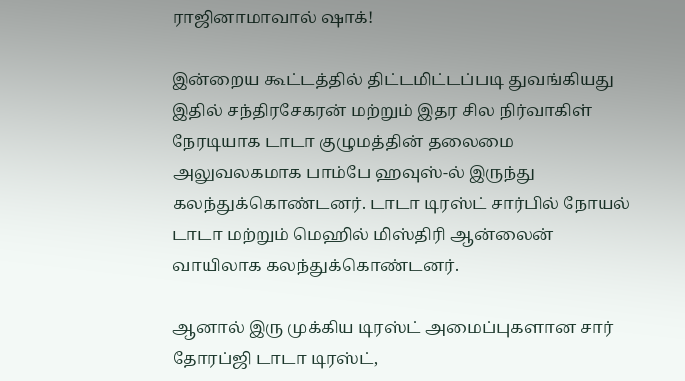ராஜினாமாவால் ஷாக்!

இன்றைய கூட்டத்தில் திட்டமிட்டப்படி துவங்கியது இதில் சந்திரசேகரன் மற்றும் இதர சில நிர்வாகிள் நேரடியாக டாடா குழுமத்தின் தலைமை அலுவலகமாக பாம்பே ஹவுஸ்-ல் இருந்து கலந்துக்கொண்டனர். டாடா டிரஸ்ட் சார்பில் நோயல் டாடா மற்றும் மெஹில் மிஸ்திரி ஆன்லைன் வாயிலாக கலந்துக்கொண்டனர்.

ஆனால் இரு முக்கிய டிரஸ்ட் அமைப்புகளான சார் தோரப்ஜி டாடா டிரஸ்ட்,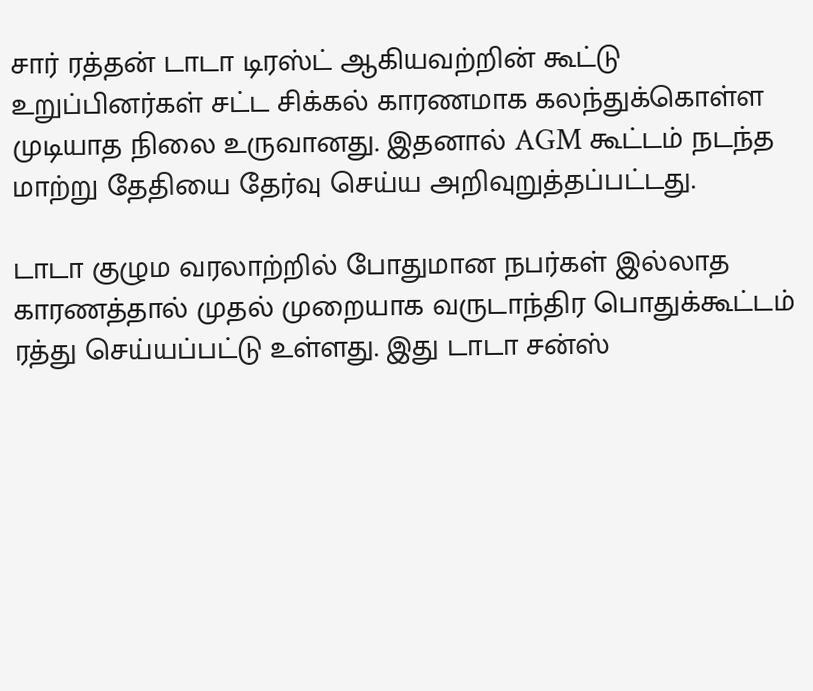சார் ரத்தன் டாடா டிரஸ்ட் ஆகியவற்றின் கூட்டு உறுப்பினர்கள் சட்ட சிக்கல் காரணமாக கலந்துக்கொள்ள முடியாத நிலை உருவானது. இதனால் AGM கூட்டம் நடந்த மாற்று தேதியை தேர்வு செய்ய அறிவுறுத்தப்பட்டது.

டாடா குழும வரலாற்றில் போதுமான நபர்கள் இல்லாத காரணத்தால் முதல் முறையாக வருடாந்திர பொதுக்கூட்டம் ரத்து செய்யப்பட்டு உள்ளது. இது டாடா சன்ஸ்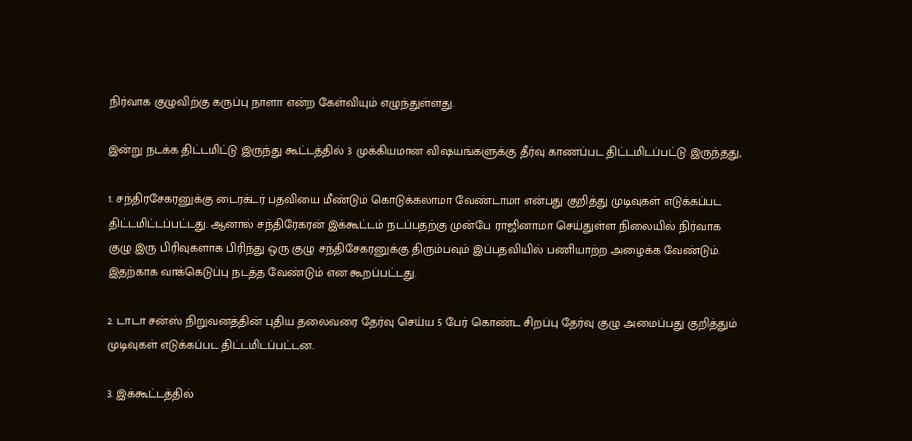நிர்வாக குழுவிற்கு கருப்பு நாளா என்ற கேள்வியும் எழுந்துள்ளது.

இன்று நடக்க திட்டமிட்டு இருந்து கூட்டத்தில் 3 முக்கியமான விஷயங்களுக்கு தீர்வு காணப்பட திட்டமிடப்பட்டு இருந்தது,

1. சந்திரசேகரனுக்கு டைரக்டர் பதவியை மீண்டும் கொடுக்கலாமா வேண்டாமா என்பது குறித்து முடிவுகள் எடுக்கப்பட திட்டமிட்டப்பட்டது. ஆனால் சந்திரேகரன் இக்கூட்டம் நடப்பதற்கு முன்பே ராஜினாமா செய்துள்ள நிலையில் நிர்வாக குழு இரு பிரிவுகளாக பிரிந்து ஒரு குழு சந்திசேகரனுக்கு திரும்பவும் இப்பதவியில் பணியாற்ற அழைக்க வேண்டும். இதற்காக வாக்கெடுப்பு நடத்த வேண்டும் என கூறப்பட்டது.

2. டாடா சன்ஸ் நிறுவனத்தின் புதிய தலைவரை தேர்வு செய்ய 5 பேர் கொண்ட சிறப்பு தேர்வு குழு அமைப்பது குறித்தும் முடிவுகள் எடுக்கப்பட திட்டமிடப்பட்டன.

3. இக்கூட்டத்தில்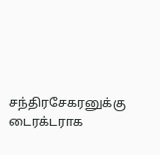சந்திரசேகரனுக்கு டைரக்டராக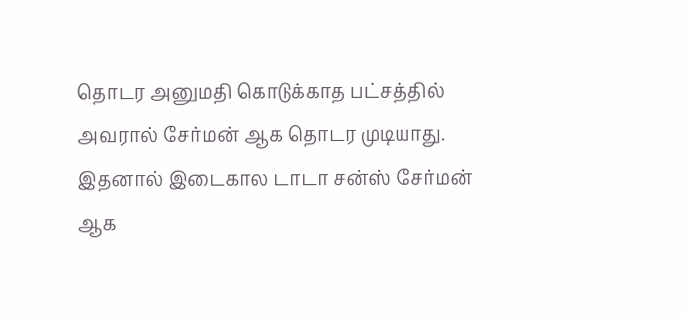தொடர அனுமதி கொடுக்காத பட்சத்தில் அவரால் சேர்மன் ஆக தொடர முடியாது. இதனால் இடைகால டாடா சன்ஸ் சேர்மன் ஆக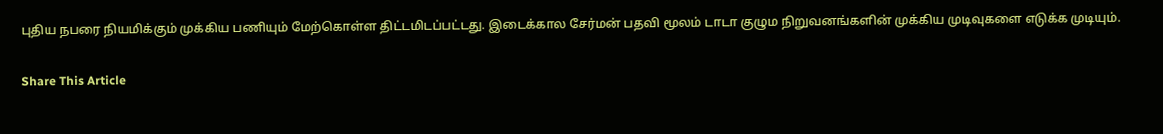புதிய நபரை நியமிக்கும் முக்கிய பணியும் மேற்கொள்ள திட்டமிடப்பட்டது. இடைக்கால சேர்மன் பதவி மூலம் டாடா குழும நிறுவனங்களின் முக்கிய முடிவுகளை எடுக்க முடியும்.

Share This Article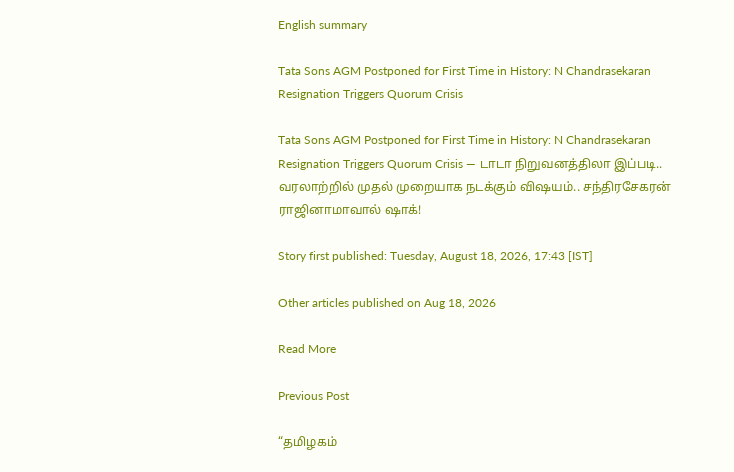English summary

Tata Sons AGM Postponed for First Time in History: N Chandrasekaran Resignation Triggers Quorum Crisis

Tata Sons AGM Postponed for First Time in History: N Chandrasekaran Resignation Triggers Quorum Crisis — டாடா நிறுவனத்திலா இப்படி.. வரலாற்றில் முதல் முறையாக நடக்கும் விஷயம்.. சந்திரசேகரன் ராஜினாமாவால் ஷாக்!

Story first published: Tuesday, August 18, 2026, 17:43 [IST]

Other articles published on Aug 18, 2026

Read More

Previous Post

“தமிழகம்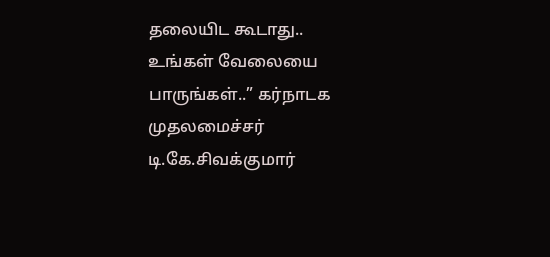தலையிட கூடாது.. உங்கள் வேலையை பாருங்கள்..” கர்நாடக முதலமைச்சர் டி.கே.சிவக்குமார்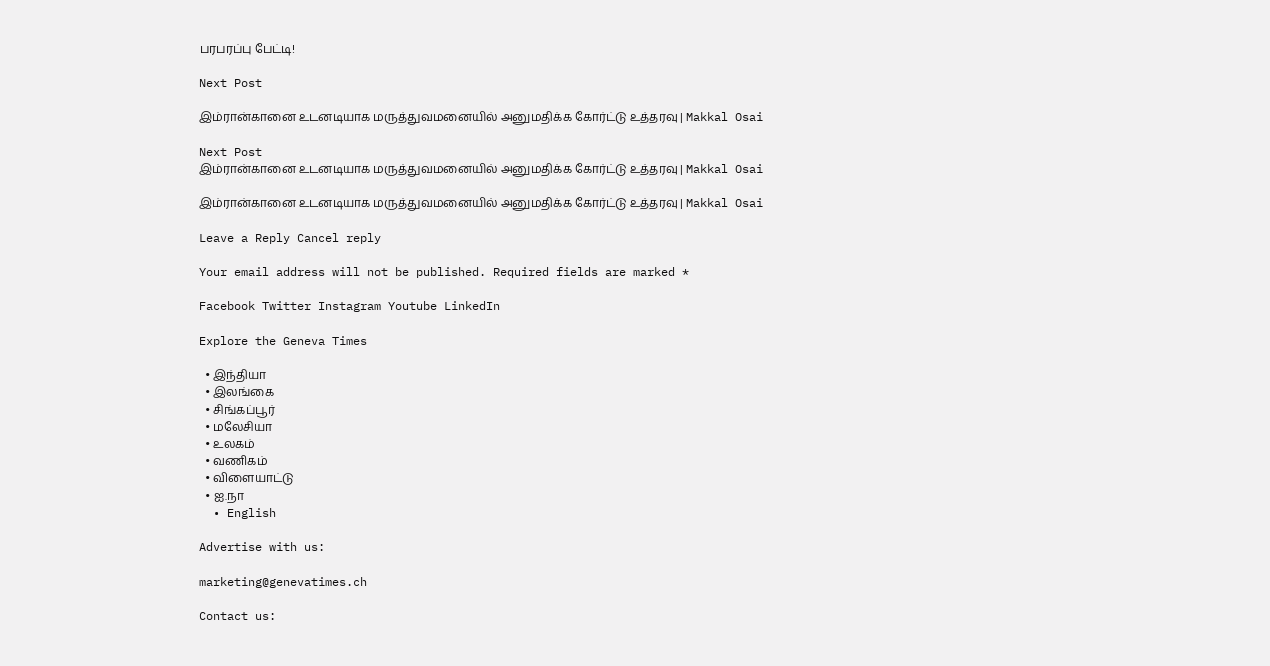பரபரப்பு பேட்டி!

Next Post

இம்ரான்கானை உடனடியாக மருத்துவமனையில் அனுமதிக்க கோர்ட்டு உத்தரவு | Makkal Osai

Next Post
இம்ரான்கானை உடனடியாக மருத்துவமனையில் அனுமதிக்க கோர்ட்டு உத்தரவு | Makkal Osai

இம்ரான்கானை உடனடியாக மருத்துவமனையில் அனுமதிக்க கோர்ட்டு உத்தரவு | Makkal Osai

Leave a Reply Cancel reply

Your email address will not be published. Required fields are marked *

Facebook Twitter Instagram Youtube LinkedIn

Explore the Geneva Times

  • இந்தியா
  • இலங்கை
  • சிங்கப்பூர்
  • மலேசியா
  • உலகம்
  • வணிகம்
  • விளையாட்டு
  • ஐ.நா
  • English

Advertise with us:

marketing@genevatimes.ch

Contact us: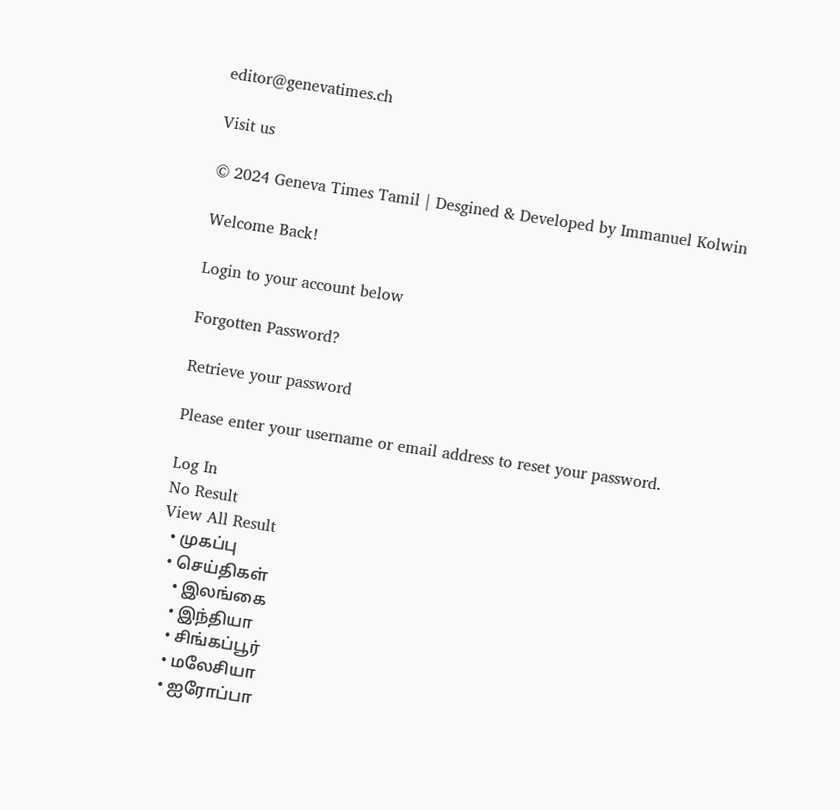editor@genevatimes.ch

Visit us

© 2024 Geneva Times Tamil | Desgined & Developed by Immanuel Kolwin

Welcome Back!

Login to your account below

Forgotten Password?

Retrieve your password

Please enter your username or email address to reset your password.

Log In
No Result
View All Result
  • முகப்பு
  • செய்திகள்
    • இலங்கை
    • இந்தியா
    • சிங்கப்பூர்
    • மலேசியா
    • ஐரோப்பா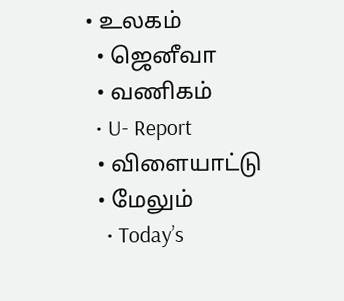• உலகம்
  • ஜெனீவா
  • வணிகம்
  • U- Report
  • விளையாட்டு
  • மேலும்
    • Today’s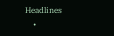Headlines
    •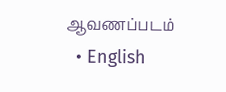ஆவணப்படம்
  • English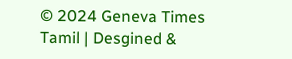© 2024 Geneva Times Tamil | Desgined &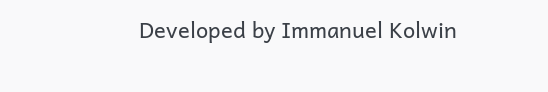Developed by Immanuel Kolwin